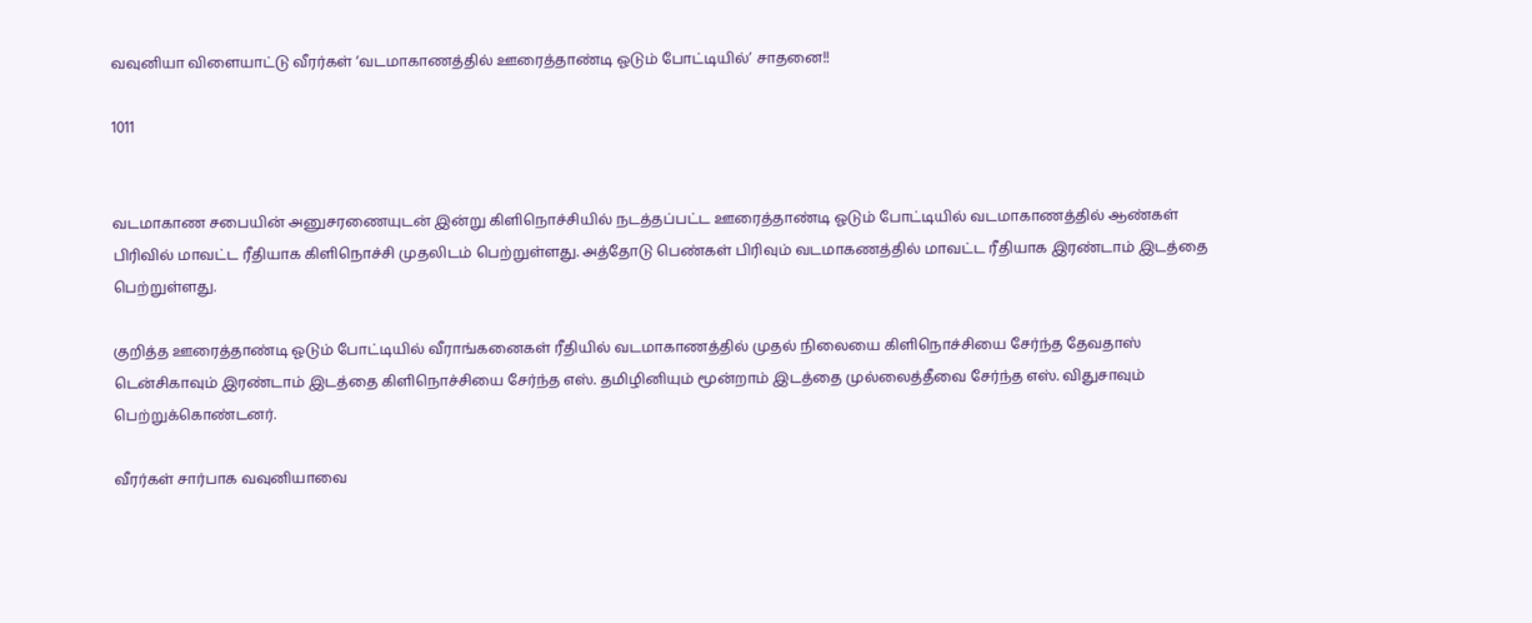வவுனியா விளையாட்டு வீரர்கள் ‘வடமாகாணத்தில் ஊரைத்தாண்டி ஓடும் போட்டியில்’ சாதனை!!

1011


வடமாகாண சபையின் அனுசரணையுடன் இன்று கிளிநொச்சியில் நடத்தப்பட்ட ஊரைத்தாண்டி ஓடும் போட்டியில் வடமாகாணத்தில் ஆண்கள் பிரிவில் மாவட்ட ரீதியாக கிளிநொச்சி முதலிடம் பெற்றுள்ளது. அத்தோடு பெண்கள் பிரிவும் வடமாகணத்தில் மாவட்ட ரீதியாக இரண்டாம் இடத்தை பெற்றுள்ளது.

குறித்த ஊரைத்தாண்டி ஓடும் போட்டியில் வீராங்கனைகள் ரீதியில் வடமாகாணத்தில் முதல் நிலையை கிளிநொச்சியை சேர்ந்த தேவதாஸ் டென்சிகாவும் இரண்டாம் இடத்தை கிளிநொச்சியை சேர்ந்த எஸ். தமிழினியும் மூன்றாம் இடத்தை முல்லைத்தீவை சேர்ந்த எஸ். விதுசாவும் பெற்றுக்கொண்டனர்.

வீரர்கள் சார்பாக வவுனியாவை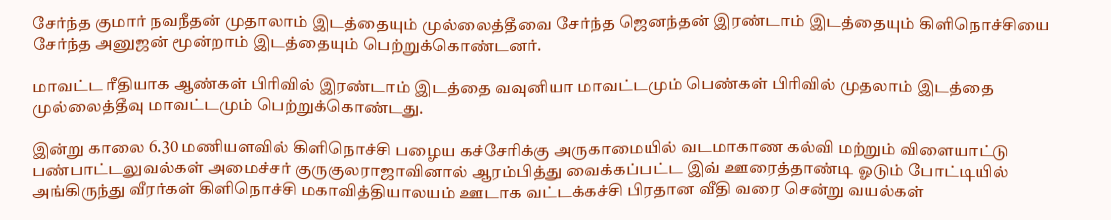சேர்ந்த குமார் நவநீதன் முதாலாம் இடத்தையும் முல்லைத்தீவை சேர்ந்த ஜெனந்தன் இரண்டாம் இடத்தையும் கிளிநொச்சியை சேர்ந்த அனுஜன் மூன்றாம் இடத்தையும் பெற்றுக்கொண்டனர்.

மாவட்ட ரீதியாக ஆண்கள் பிரிவில் இரண்டாம் இடத்தை வவுனியா மாவட்டமும் பெண்கள் பிரிவில் முதலாம் இடத்தை முல்லைத்தீவு மாவட்டமும் பெற்றுக்கொண்டது.

இன்று காலை 6.30 மணியளவில் கிளிநொச்சி பழைய கச்சேரிக்கு அருகாமையில் வடமாகாண கல்வி மற்றும் விளையாட்டு பண்பாட்டலுவல்கள் அமைச்சர் குருகுலராஜாவினால் ஆரம்பித்து வைக்கப்பட்ட இவ் ஊரைத்தாண்டி ஓடும் போட்டியில் அங்கிருந்து வீரர்கள் கிளிநொச்சி மகாவித்தியாலயம் ஊடாக வட்டக்கச்சி பிரதான வீதி வரை சென்று வயல்கள்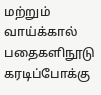மற்றும் வாய்க்கால் பதைகளிநூடு கரடிப்போக்கு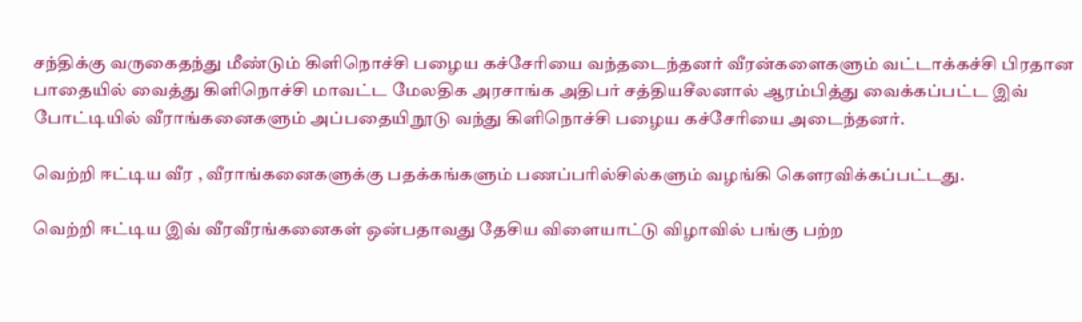சந்திக்கு வருகைதந்து மீண்டும் கிளிநொச்சி பழைய கச்சேரியை வந்தடைந்தனர் வீரன்களைகளும் வட்டாக்கச்சி பிரதான பாதையில் வைத்து கிளிநொச்சி மாவட்ட மேலதிக அரசாங்க அதிபர் சத்தியசீலனால் ஆரம்பித்து வைக்கப்பட்ட இவ் போட்டியில் வீராங்கனைகளும் அப்பதையிநூடு வந்து கிளிநொச்சி பழைய கச்சேரியை அடைந்தனர்.

வெற்றி ஈட்டிய வீர , வீராங்கனைகளுக்கு பதக்கங்களும் பணப்பரில்சில்களும் வழங்கி கௌரவிக்கப்பட்டது.

வெற்றி ஈட்டிய இவ் வீரவீரங்கனைகள் ஒன்பதாவது தேசிய விளையாட்டு விழாவில் பங்கு பற்ற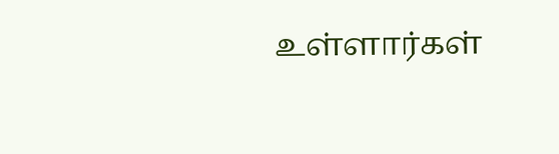உள்ளார்கள்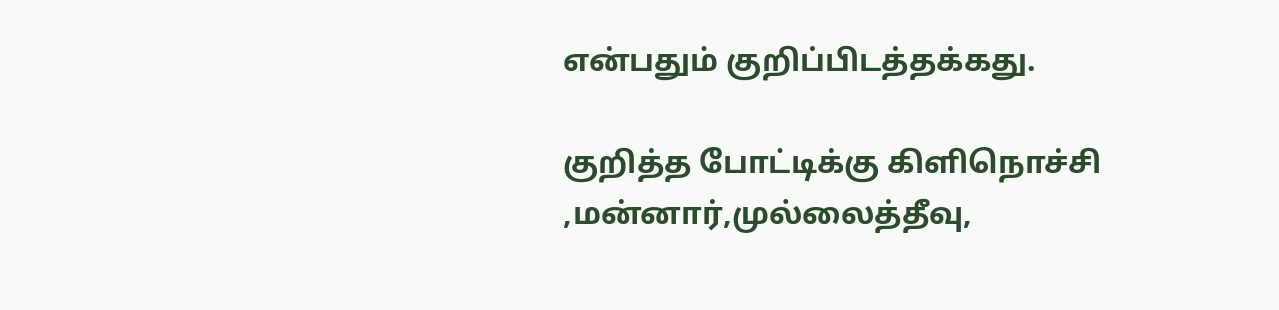என்பதும் குறிப்பிடத்தக்கது.

குறித்த போட்டிக்கு கிளிநொச்சி ,மன்னார்,முல்லைத்தீவு,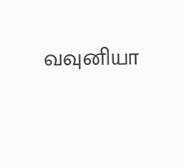வவுனியா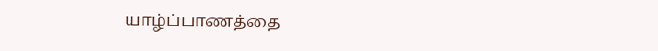யாழ்ப்பாணத்தை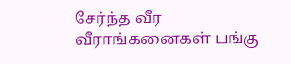சேர்ந்த வீர வீராங்கனைகள் பங்கு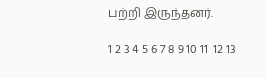பற்றி இருந்தனர்.

1 2 3 4 5 6 7 8 9 10 11  12 13